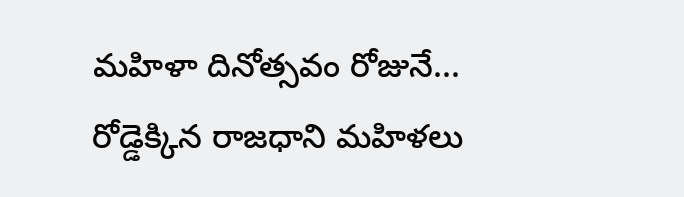మహిళా దినోత్సవం రోజునే... రోడ్డెక్కిన రాజధాని మహిళలు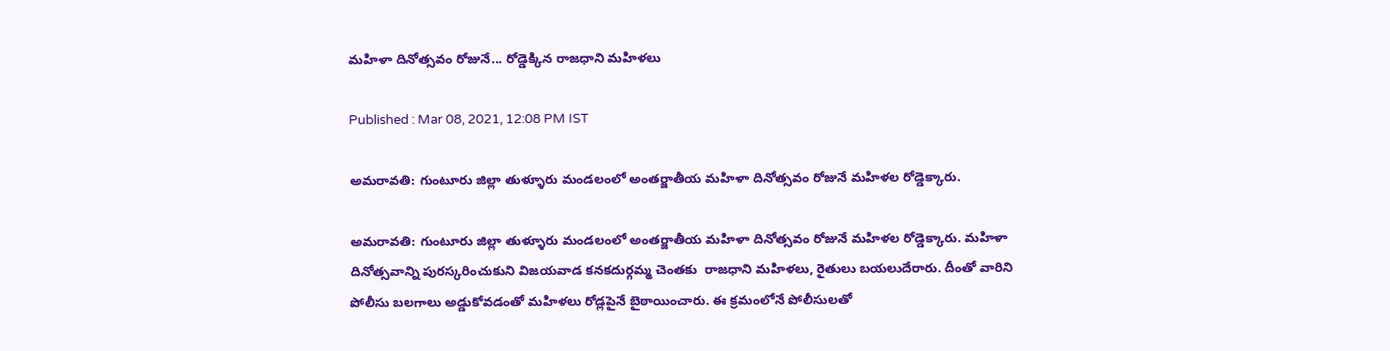మహిళా దినోత్సవం రోజునే... రోడ్డెక్కిన రాజధాని మహిళలు

Published : Mar 08, 2021, 12:08 PM IST

అమరావతి: గుంటూరు జిల్లా తుళ్ళూరు మండలంలో అంతర్జాతీయ మహిళా దినోత్సవం రోజునే మహిళల రోడ్డెక్కారు.

అమరావతి: గుంటూరు జిల్లా తుళ్ళూరు మండలంలో అంతర్జాతీయ మహిళా దినోత్సవం రోజునే మహిళల రోడ్డెక్కారు. మహిళా దినోత్సవాన్ని పురస్కరించుకుని విజయవాడ కనకదుర్గమ్మ చెంతకు  రాజధాని మహిళలు, రైతులు బయలుదేరారు. దీంతో వారిని పోలీసు బలగాలు అడ్డుకోవడంతో మహిళలు రోడ్లపైనే బైఠాయించారు. ఈ క్రమంలోనే పోలీసులతో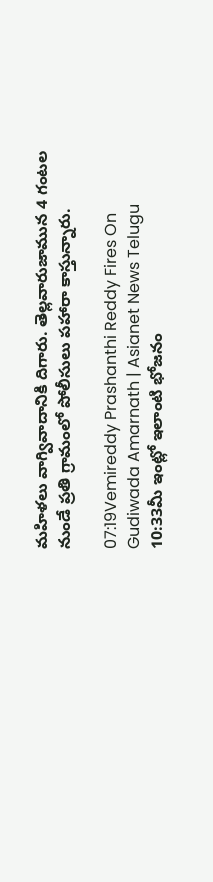మహిళలు వాగ్వివాదానికి దిగారు. తెల్లవారుజామున 4 గంటల నుండే ప్రతి గ్రామంలో పోలీసులు పహారా కాస్తున్నారు.

07:19Vemireddy Prashanthi Reddy Fires On Gudiwada Amarnath | Asianet News Telugu
10:33మీ ఇంట్లో ఇలాంటి భోజనం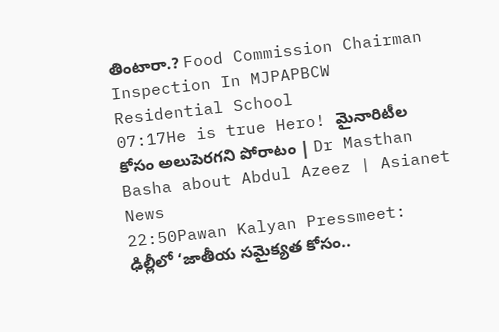తింటారా.? Food Commission Chairman Inspection In MJPAPBCW Residential School
07:17He is true Hero! మైనారిటీల కోసం అలుపెరగని పోరాటం | Dr Masthan Basha about Abdul Azeez | Asianet News
22:50Pawan Kalyan Pressmeet: ఢిల్లీలో ‘జాతీయ సమైక్యత కోసం..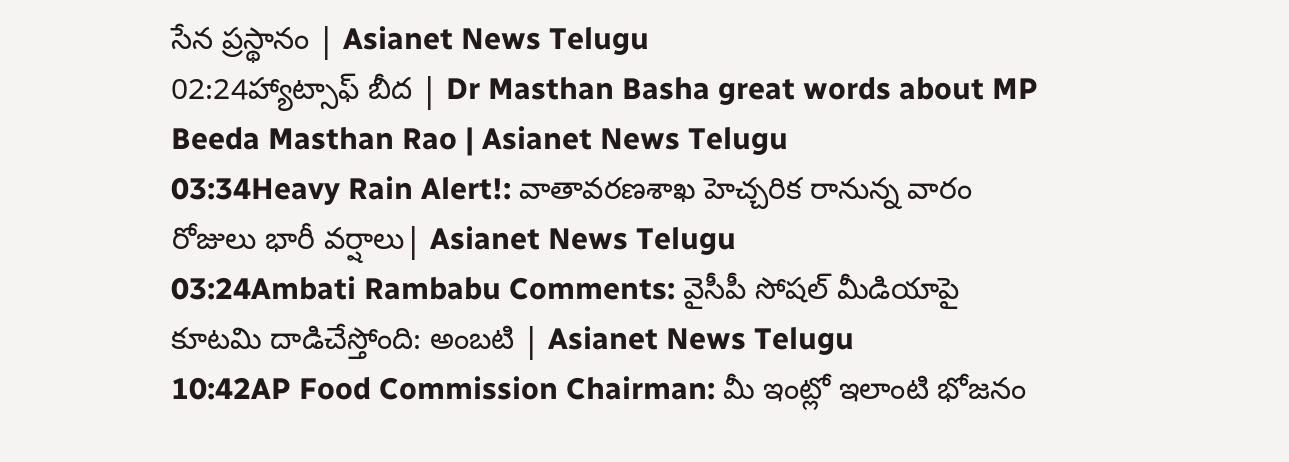సేన ప్రస్థానం | Asianet News Telugu
02:24హ్యాట్సాఫ్ బీద | Dr Masthan Basha great words about MP Beeda Masthan Rao | Asianet News Telugu
03:34Heavy Rain Alert!: వాతావరణశాఖ హెచ్చరిక రానున్న వారం రోజులు భారీ వర్షాలు| Asianet News Telugu
03:24Ambati Rambabu Comments: వైసీపీ సోషల్ మీడియాపై కూటమి దాడిచేస్తోంది: అంబటి | Asianet News Telugu
10:42AP Food Commission Chairman: మీ ఇంట్లో ఇలాంటి భోజనం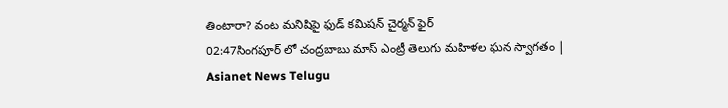తింటారా? వంట మనిషిపై ఫుడ్ కమిషన్ చైర్మన్ ఫైర్
02:47సింగపూర్ లో చంద్రబాబు మాస్ ఎంట్రీ తెలుగు మహిళల ఘన స్వాగతం | Asianet News Telugu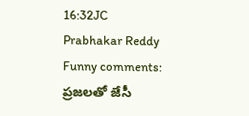16:32JC Prabhakar Reddy Funny comments: ప్రజలతో జేసీ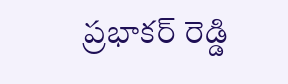ప్రభాకర్ రెడ్డి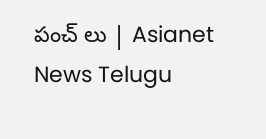పంచ్ లు | Asianet News Telugu